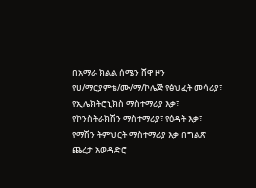በአማራ ክልል ሰሜን ሸዋ ዞን የሀ/ማርያምቴ/ሙ/ማ/ኮሌጅ የፅህፈት መሳሪያ፣ የኢሌክትሮኒክስ ማስተማሪያ እቃ፣ የኮንስትራክሽን ማስተማሪያ፣ የዕዳት እቃ፣ የማሽን ትምህርት ማስተማሪያ እቃ በግልጽ ጨረታ አወዳድሮ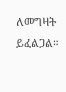ለመግዛት ይፈልጋል።